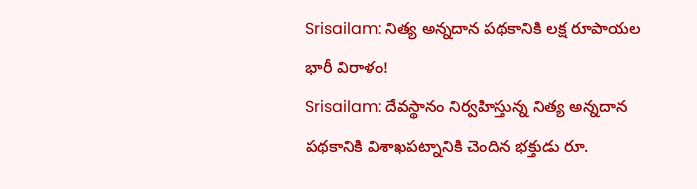Srisailam: నిత్య అన్నదాన పథకానికి లక్ష రూపాయల భారీ విరాళం!
Srisailam: దేవస్థానం నిర్వహిస్తున్న నిత్య అన్నదాన పథకానికి విశాఖపట్నానికి చెందిన భక్తుడు రూ.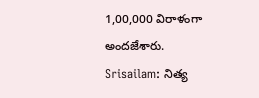1,00,000 విరాళంగా అందజేశారు.
Srisailam: నిత్య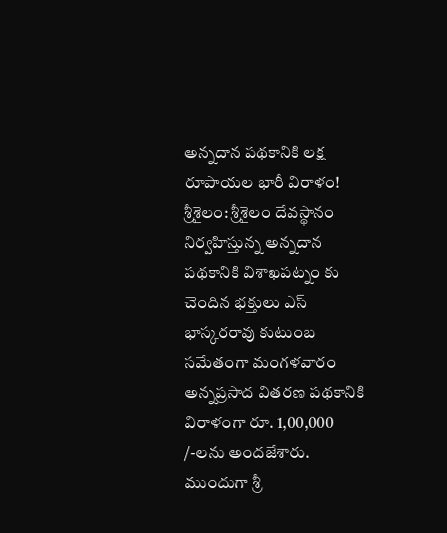అన్నదాన పథకానికి లక్ష రూపాయల భారీ విరాళం!
శ్రీశైలం: శ్రీశైలం దేవస్థానం నిర్వహిస్తున్న అన్నదాన పథకానికి విశాఖపట్నం కు చెందిన భక్తులు ఎస్ భాస్కరరావు కుటుంబ సమేతంగా మంగళవారం అన్నప్రసాద వితరణ పథకానికి విరాళంగా రూ. 1,00,000 /-లను అందజేశారు. ముందుగా శ్రీ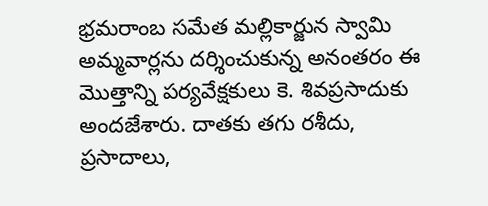భ్రమరాంబ సమేత మల్లికార్జున స్వామి అమ్మవార్లను దర్శించుకున్న అనంతరం ఈ మొత్తాన్ని పర్యవేక్షకులు కె. శివప్రసాదుకు అందజేశారు. దాతకు తగు రశీదు, ప్రసాదాలు,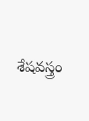శేషవస్త్రం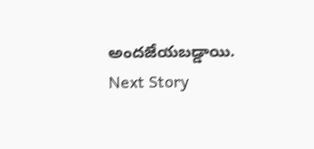అందజేయబడ్డాయి.
Next Story